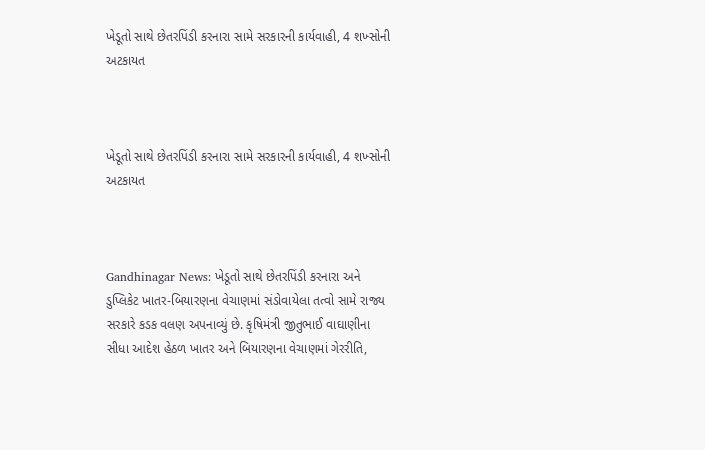ખેડૂતો સાથે છેતરપિંડી કરનારા સામે સરકારની કાર્યવાહી, 4 શખ્સોની અટકાયત



ખેડૂતો સાથે છેતરપિંડી કરનારા સામે સરકારની કાર્યવાહી, 4 શખ્સોની અટકાયત



Gandhinagar News: ખેડૂતો સાથે છેતરપિંડી કરનારા અને ડુપ્લિકેટ ખાતર-બિયારણના વેચાણમાં સંડોવાયેલા તત્વો સામે રાજ્ય સરકારે કડક વલણ અપનાવ્યું છે. કૃષિમંત્રી જીતુભાઈ વાઘાણીના સીધા આદેશ હેઠળ ખાતર અને બિયારણના વેચાણમાં ગેરરીતિ,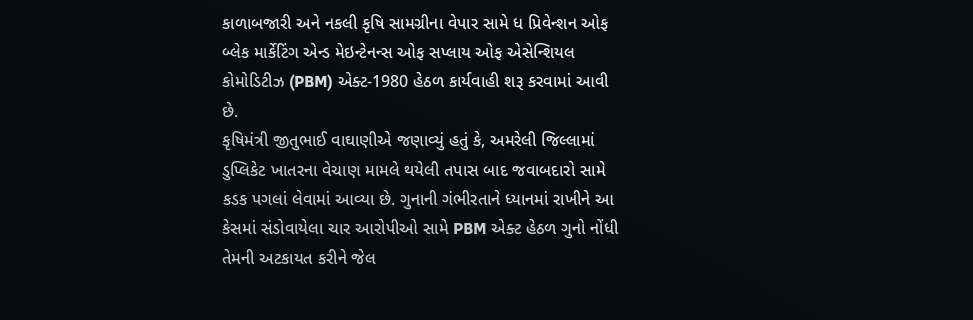કાળાબજારી અને નકલી કૃષિ સામગ્રીના વેપાર સામે ધ પ્રિવેન્શન ઓફ બ્લેક માર્કેટિંગ એન્ડ મેઇન્ટેનન્સ ઓફ સપ્લાય ઓફ એસેન્શિયલ કોમોડિટીઝ (PBM) એક્ટ-1980 હેઠળ કાર્યવાહી શરૂ કરવામાં આવી છે.
કૃષિમંત્રી જીતુભાઈ વાઘાણીએ જણાવ્યું હતું કે, અમરેલી જિલ્લામાં ડુપ્લિકેટ ખાતરના વેચાણ મામલે થયેલી તપાસ બાદ જવાબદારો સામે કડક પગલાં લેવામાં આવ્યા છે. ગુનાની ગંભીરતાને ધ્યાનમાં રાખીને આ કેસમાં સંડોવાયેલા ચાર આરોપીઓ સામે PBM એક્ટ હેઠળ ગુનો નોંધી તેમની અટકાયત કરીને જેલ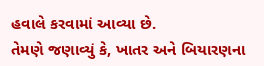હવાલે કરવામાં આવ્યા છે.
તેમણે જણાવ્યું કે, ખાતર અને બિયારણના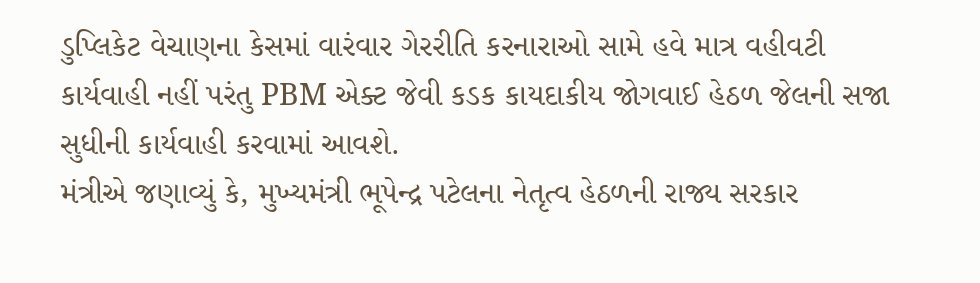ડુપ્લિકેટ વેચાણના કેસમાં વારંવાર ગેરરીતિ કરનારાઓ સામે હવે માત્ર વહીવટી કાર્યવાહી નહીં પરંતુ PBM એક્ટ જેવી કડક કાયદાકીય જોગવાઈ હેઠળ જેલની સજા સુધીની કાર્યવાહી કરવામાં આવશે.
મંત્રીએ જણાવ્યું કે, મુખ્યમંત્રી ભૂપેન્દ્ર પટેલના નેતૃત્વ હેઠળની રાજ્ય સરકાર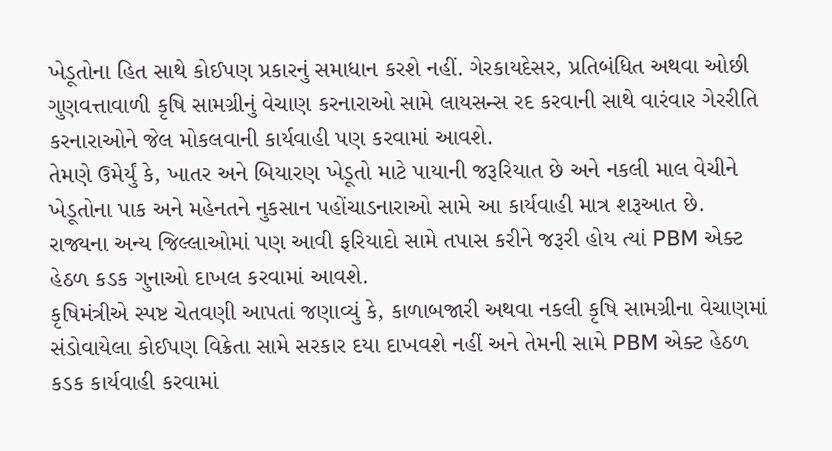ખેડૂતોના હિત સાથે કોઈપણ પ્રકારનું સમાધાન કરશે નહીં. ગેરકાયદેસર, પ્રતિબંધિત અથવા ઓછી ગુણવત્તાવાળી કૃષિ સામગ્રીનું વેચાણ કરનારાઓ સામે લાયસન્સ રદ કરવાની સાથે વારંવાર ગેરરીતિ કરનારાઓને જેલ મોકલવાની કાર્યવાહી પણ કરવામાં આવશે.
તેમણે ઉમેર્યું કે, ખાતર અને બિયારણ ખેડૂતો માટે પાયાની જરૂરિયાત છે અને નકલી માલ વેચીને ખેડૂતોના પાક અને મહેનતને નુકસાન પહોંચાડનારાઓ સામે આ કાર્યવાહી માત્ર શરૂઆત છે. રાજ્યના અન્ય જિલ્લાઓમાં પણ આવી ફરિયાદો સામે તપાસ કરીને જરૂરી હોય ત્યાં PBM એક્ટ હેઠળ કડક ગુનાઓ દાખલ કરવામાં આવશે.
કૃષિમંત્રીએ સ્પષ્ટ ચેતવણી આપતાં જણાવ્યું કે, કાળાબજારી અથવા નકલી કૃષિ સામગ્રીના વેચાણમાં સંડોવાયેલા કોઈપણ વિક્રેતા સામે સરકાર દયા દાખવશે નહીં અને તેમની સામે PBM એક્ટ હેઠળ કડક કાર્યવાહી કરવામાં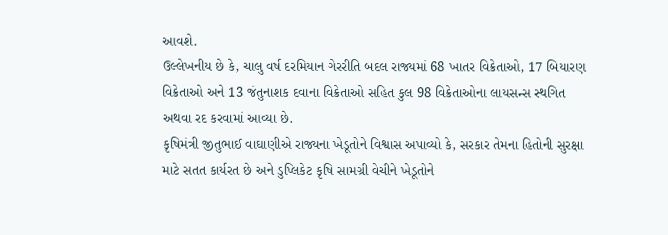આવશે.
ઉલ્લેખનીય છે કે, ચાલુ વર્ષ દરમિયાન ગેરરીતિ બદલ રાજ્યમાં 68 ખાતર વિક્રેતાઓ, 17 બિયારણ વિક્રેતાઓ અને 13 જંતુનાશક દવાના વિક્રેતાઓ સહિત કુલ 98 વિક્રેતાઓના લાયસન્સ સ્થગિત અથવા રદ કરવામાં આવ્યા છે.
કૃષિમંત્રી જીતુભાઈ વાઘાણીએ રાજ્યના ખેડૂતોને વિશ્વાસ અપાવ્યો કે, સરકાર તેમના હિતોની સુરક્ષા માટે સતત કાર્યરત છે અને ડુપ્લિકેટ કૃષિ સામગ્રી વેચીને ખેડૂતોને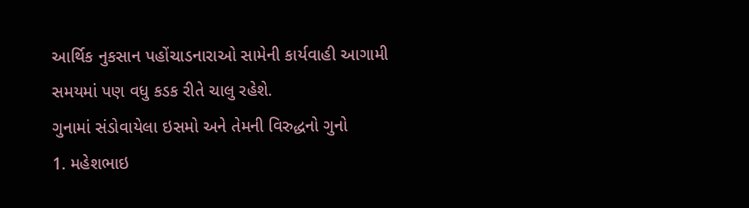આર્થિક નુકસાન પહોંચાડનારાઓ સામેની કાર્યવાહી આગામી સમયમાં પણ વધુ કડક રીતે ચાલુ રહેશે.
ગુનામાં સંડોવાયેલા ઇસમો અને તેમની વિરુદ્ધનો ગુનો
1. મહેશભાઇ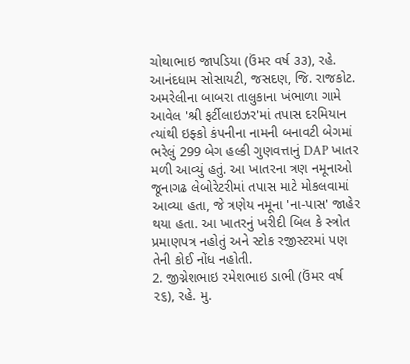ચોથાભાઇ જાપડિયા (ઉંમર વર્ષ ૩૩), રહે. આનંદધામ સોસાયટી, જસદણ, જિ. રાજકોટ.
અમરેલીના બાબરા તાલુકાના ખંભાળા ગામે આવેલ 'શ્રી ફર્ટીલાઇઝર'માં તપાસ દરમિયાન ત્યાંથી ઇફ્કો કંપનીના નામની બનાવટી બેગમાં ભરેલું 299 બેગ હલ્કી ગુણવત્તાનું DAP ખાતર મળી આવ્યું હતું. આ ખાતરના ત્રણ નમૂનાઓ જૂનાગઢ લેબોરેટરીમાં તપાસ માટે મોકલવામાં આવ્યા હતા, જે ત્રણેય નમૂના 'ના-પાસ' જાહેર થયા હતા. આ ખાતરનું ખરીદી બિલ કે સ્ત્રોત પ્રમાણપત્ર નહોતું અને સ્ટોક રજીસ્ટરમાં પણ તેની કોઈ નોંધ નહોતી.
2. જીગ્નેશભાઇ રમેશભાઇ ડાભી (ઉંમર વર્ષ ૨૬), રહે. મુ.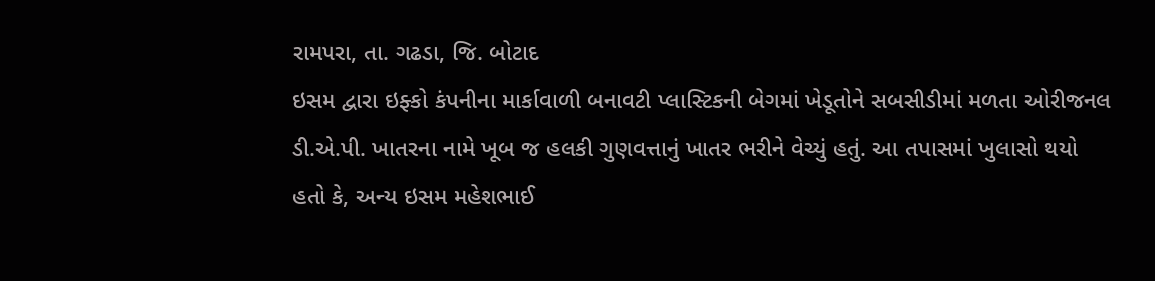રામપરા, તા. ગઢડા, જિ. બોટાદ
ઇસમ દ્વારા ઇફ્કો કંપનીના માર્કાવાળી બનાવટી પ્લાસ્ટિકની બેગમાં ખેડૂતોને સબસીડીમાં મળતા ઓરીજનલ ડી.એ.પી. ખાતરના નામે ખૂબ જ હલકી ગુણવત્તાનું ખાતર ભરીને વેચ્યું હતું. આ તપાસમાં ખુલાસો થયો હતો કે, અન્ય ઇસમ મહેશભાઈ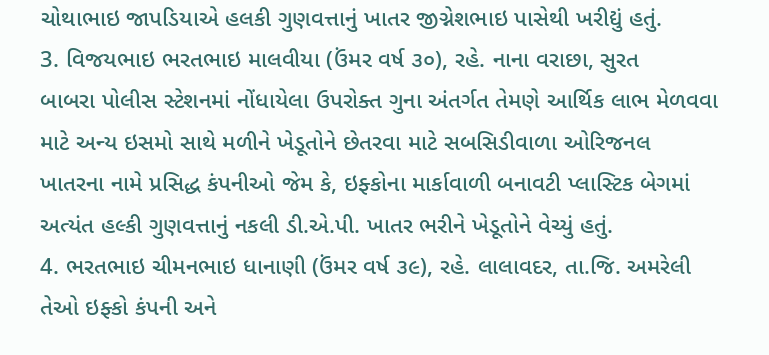ચોથાભાઇ જાપડિયાએ હલકી ગુણવત્તાનું ખાતર જીગ્નેશભાઇ પાસેથી ખરીદ્યું હતું.
3. વિજયભાઇ ભરતભાઇ માલવીયા (ઉંમર વર્ષ ૩૦), રહે. નાના વરાછા, સુરત
બાબરા પોલીસ સ્ટેશનમાં નોંધાયેલા ઉપરોક્ત ગુના અંતર્ગત તેમણે આર્થિક લાભ મેળવવા માટે અન્ય ઇસમો સાથે મળીને ખેડૂતોને છેતરવા માટે સબસિડીવાળા ઓરિજનલ ખાતરના નામે પ્રસિદ્ધ કંપનીઓ જેમ કે, ઇફ્કોના માર્કાવાળી બનાવટી પ્લાસ્ટિક બેગમાં અત્યંત હલ્કી ગુણવત્તાનું નકલી ડી.એ.પી. ખાતર ભરીને ખેડૂતોને વેચ્યું હતું.
4. ભરતભાઇ ચીમનભાઇ ધાનાણી (ઉંમર વર્ષ ૩૯), રહે. લાલાવદર, તા.જિ. અમરેલી
તેઓ ઇફ્કો કંપની અને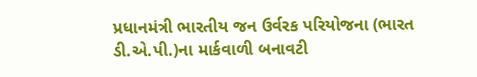પ્રધાનમંત્રી ભારતીય જન ઉર્વરક પરિયોજના (ભારત ડી.એ.પી.)ના માર્કવાળી બનાવટી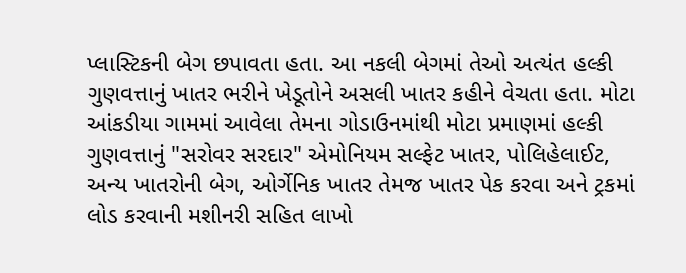પ્લાસ્ટિકની બેગ છપાવતા હતા. આ નકલી બેગમાં તેઓ અત્યંત હલ્કી ગુણવત્તાનું ખાતર ભરીને ખેડૂતોને અસલી ખાતર કહીને વેચતા હતા. મોટા આંકડીયા ગામમાં આવેલા તેમના ગોડાઉનમાંથી મોટા પ્રમાણમાં હલ્કી ગુણવત્તાનું "સરોવર સરદાર" એમોનિયમ સલ્ફેટ ખાતર, પોલિહેલાઈટ, અન્ય ખાતરોની બેગ, ઓર્ગેનિક ખાતર તેમજ ખાતર પેક કરવા અને ટ્રકમાં લોડ કરવાની મશીનરી સહિત લાખો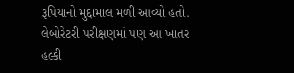રૂપિયાનો મુદ્દામાલ મળી આવ્યો હતો. લેબોરેટરી પરીક્ષણમાં પણ આ ખાતર હલ્કી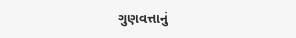ગુણવત્તાનું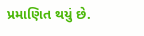પ્રમાણિત થયું છે.